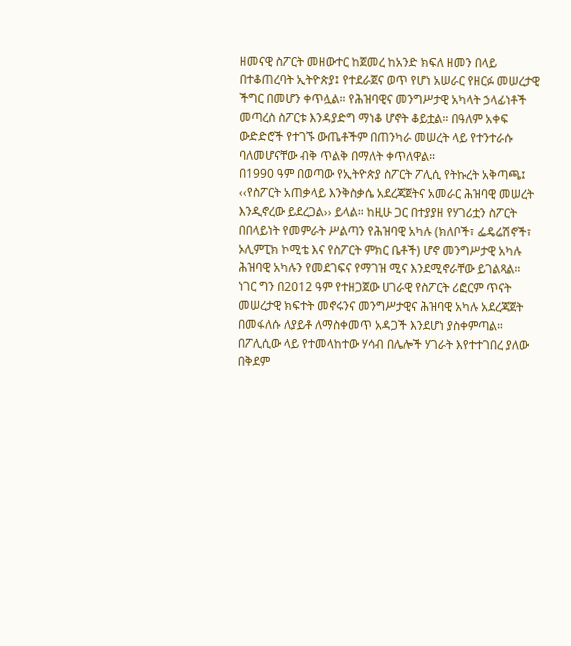ዘመናዊ ስፖርት መዘውተር ከጀመረ ከአንድ ክፍለ ዘመን በላይ በተቆጠረባት ኢትዮጵያ፤ የተደራጀና ወጥ የሆነ አሠራር የዘርፉ መሠረታዊ ችግር በመሆን ቀጥሏል። የሕዝባዊና መንግሥታዊ አካላት ኃላፊነቶች መጣረስ ስፖርቱ እንዳያድግ ማነቆ ሆኖት ቆይቷል። በዓለም አቀፍ ውድድሮች የተገኙ ውጤቶችም በጠንካራ መሠረት ላይ የተንተራሱ ባለመሆናቸው ብቅ ጥልቅ በማለት ቀጥለዋል።
በ1990 ዓም በወጣው የኢትዮጵያ ስፖርት ፖሊሲ የትኩረት አቅጣጫ፤ ‹‹የስፖርት አጠቃላይ እንቅስቃሴ አደረጃጀትና አመራር ሕዝባዊ መሠረት እንዲኖረው ይደረጋል›› ይላል። ከዚሁ ጋር በተያያዘ የሃገሪቷን ስፖርት በበላይነት የመምራት ሥልጣን የሕዝባዊ አካሉ (ክለቦች፣ ፌዴሬሽኖች፣ ኦሊምፒክ ኮሚቴ እና የስፖርት ምክር ቤቶች) ሆኖ መንግሥታዊ አካሉ ሕዝባዊ አካሉን የመደገፍና የማገዝ ሚና እንደሚኖራቸው ይገልጻል። ነገር ግን በ2012 ዓም የተዘጋጀው ሀገራዊ የስፖርት ሪፎርም ጥናት መሠረታዊ ክፍተት መኖሩንና መንግሥታዊና ሕዝባዊ አካሉ አደረጃጀት በመፋለሱ ለያይቶ ለማስቀመጥ አዳጋች እንደሆነ ያስቀምጣል።
በፖሊሲው ላይ የተመላከተው ሃሳብ በሌሎች ሃገራት እየተተገበረ ያለው በቅደም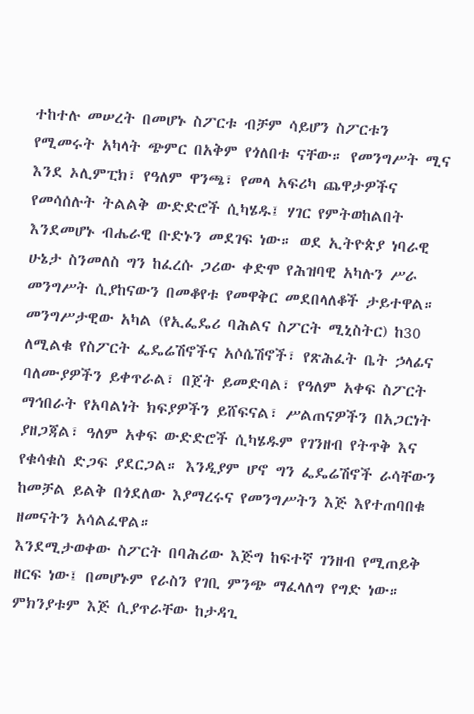ተከተሉ መሠረት በመሆኑ ስፖርቱ ብቻም ሳይሆን ስፖርቱን የሚመሩት አካላት ጭምር በአቅም የጎለበቱ ናቸው። የመንግሥት ሚና እንደ ኦሊምፒክ፣ የዓለም ዋንጫ፣ የመላ አፍሪካ ጨዋታዎችና የመሳሰሉት ትልልቅ ውድድሮች ሲካሄዱ፤ ሃገር የምትወከልበት እንደመሆኑ ብሔራዊ ቡድኑን መደገፍ ነው። ወደ ኢትዮጵያ ነባራዊ ሁኔታ ስንመለስ ግን ከፈረሱ ጋሪው ቀድሞ የሕዝባዊ አካሉን ሥራ መንግሥት ሲያከናውን በመቆየቱ የመዋቅር መደበላለቆች ታይተዋል።
መንግሥታዊው አካል (የኢፌዴሪ ባሕልና ስፖርት ሚኒስትር) ከ30 ለሚልቁ የስፖርት ፌዴሬሽኖችና አሶሴሽኖች፣ የጽሕፈት ቤት ኃላፊና ባለሙያዎችን ይቀጥራል፣ በጀት ይመድባል፣ የዓለም አቀፍ ስፖርት ማኅበራት የአባልነት ክፍያዎችን ይሸፍናል፣ ሥልጠናዎችን በአጋርነት ያዘጋጃል፣ ዓለም አቀፍ ውድድሮች ሲካሄዱም የገንዘብ የትጥቅ እና የቁሳቁስ ድጋፍ ያደርጋል። እንዲያም ሆኖ ግን ፌዴሬሽኖች ራሳቸውን ከመቻል ይልቅ በጎደለው እያማረሩና የመንግሥትን እጅ እየተጠባበቁ ዘመናትን አሳልፈዋል።
እንደሚታወቀው ስፖርት በባሕሪው እጅግ ከፍተኛ ገንዘብ የሚጠይቅ ዘርፍ ነው፤ በመሆኑም የራስን የገቢ ምንጭ ማፈላለግ የግድ ነው። ምክንያቱም እጅ ሲያጥራቸው ከታዳጊ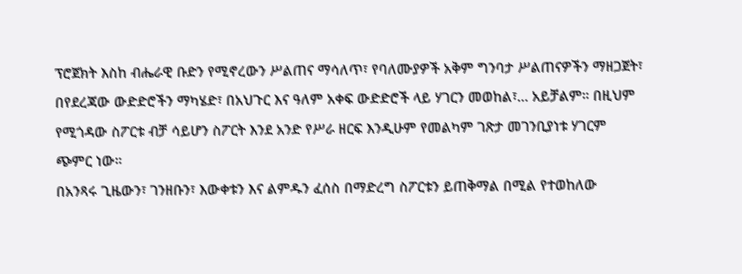ፕሮጀክት እስከ ብሔራዊ ቡድን የሚኖረውን ሥልጠና ማሳለጥ፣ የባለሙያዎች አቅም ግንባታ ሥልጠናዎችን ማዘጋጀት፣ በየደረጃው ውድድሮችን ማካሄድ፣ በአህጉር እና ዓለም አቀፍ ውድድሮች ላይ ሃገርን መወከል፣… አይቻልም። በዚህም የሚጎዳው ስፖርቱ ብቻ ሳይሆን ስፖርት እንደ አንድ የሥራ ዘርፍ እንዲሁም የመልካም ገጽታ መገንቢያነቱ ሃገርም ጭምር ነው።
በአንጻሩ ጊዜውን፣ ገንዘቡን፣ እውቀቱን እና ልምዱን ፈሰስ በማድረግ ስፖርቱን ይጠቅማል በሚል የተወከለው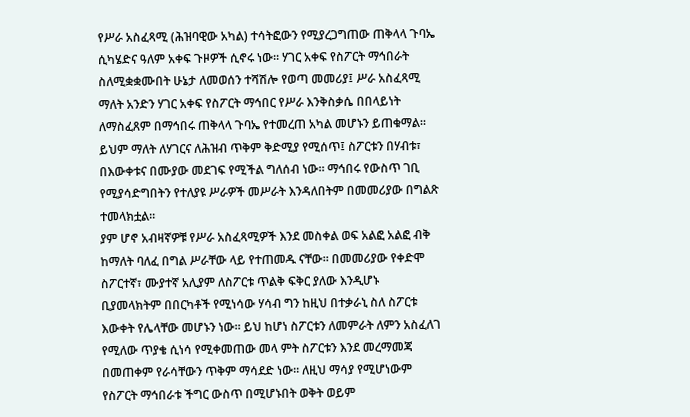የሥራ አስፈጻሚ (ሕዝባዊው አካል) ተሳትፎውን የሚያረጋግጠው ጠቅላላ ጉባኤ ሲካሄድና ዓለም አቀፍ ጉዞዎች ሲኖሩ ነው። ሃገር አቀፍ የስፖርት ማኅበራት ስለሚቋቋሙበት ሁኔታ ለመወሰን ተሻሽሎ የወጣ መመሪያ፤ ሥራ አስፈጻሚ ማለት አንድን ሃገር አቀፍ የስፖርት ማኅበር የሥራ እንቅስቃሴ በበላይነት ለማስፈጸም በማኅበሩ ጠቅላላ ጉባኤ የተመረጠ አካል መሆኑን ይጠቁማል። ይህም ማለት ለሃገርና ለሕዝብ ጥቅም ቅድሚያ የሚሰጥ፤ ስፖርቱን በሃብቱ፣ በእውቀቱና በሙያው መደገፍ የሚችል ግለሰብ ነው። ማኅበሩ የውስጥ ገቢ የሚያሳድግበትን የተለያዩ ሥራዎች መሥራት እንዳለበትም በመመሪያው በግልጽ ተመላክቷል።
ያም ሆኖ አብዛኛዎቹ የሥራ አስፈጻሚዎች እንደ መስቀል ወፍ አልፎ አልፎ ብቅ ከማለት ባለፈ በግል ሥራቸው ላይ የተጠመዱ ናቸው። በመመሪያው የቀድሞ ስፖርተኛ፣ ሙያተኛ አሊያም ለስፖርቱ ጥልቅ ፍቅር ያለው እንዲሆኑ ቢያመላክትም በበርካቶች የሚነሳው ሃሳብ ግን ከዚህ በተቃራኒ ስለ ስፖርቱ እውቀት የሌላቸው መሆኑን ነው። ይህ ከሆነ ስፖርቱን ለመምራት ለምን አስፈለገ የሚለው ጥያቄ ሲነሳ የሚቀመጠው መላ ምት ስፖርቱን እንደ መረማመጃ በመጠቀም የራሳቸውን ጥቅም ማሳደድ ነው። ለዚህ ማሳያ የሚሆነውም የስፖርት ማኅበራቱ ችግር ውስጥ በሚሆኑበት ወቅት ወይም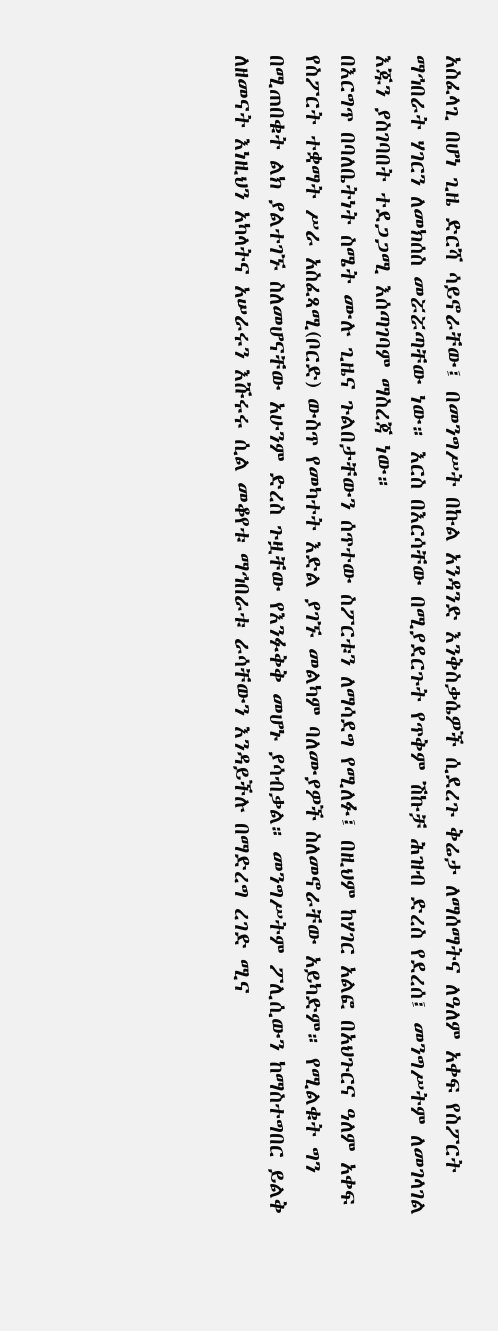አስፈላጊ በሆነ ጊዜ ድርሻ ሳይኖራቸው፤ በመንግሥት በኩል አንዳንድ እንቅስቃሴዎች ሲደረጉ ቅሬታ ለማሰማትና ለዓለም አቀፍ የስፖርት ማኅበራት ሃገርን ለመክሰስ መሯሯጣቸው ነው። እርስ በእርሳቸው በሚያደርጉት የጥቅም ሽኩቻ ሕዝብ ድረስ የደረሰ፤ መንግሥትም ለመገላገል እጁን ያስገባበት ተደጋጋሚ እሰጣገባም ማስረጃ ነው።
በእርግጥ በባለቤትነት ስሜት ሙሉ ጊዜና ጉልበታቸውን ሰጥተው ስፖርቱን ለማሳደግ የሚለፉ፤ በዚህም ከሃገር አልፎ በአህጉርና ዓለም አቀፍ የስፖርት ተቋማት ሥራ አስፈጻሚ(ቦርድ) ውስጥ የመካተት እድል ያገኙ መልካም ባለሙያዎች ስለመኖራቸው አይካድም። የሚልቁት ግን በሚጠበቁት ልክ ያልተገኙ ስለመሆናቸው አሁንም ድረስ ጉዟቸው የእንፉቅቅ መሆኑ ያሳብቃል። መንግሥትም ፖሊሲውን ከማስተግበር ይልቅ ለዘመናት እነዚህን አካላትና አሠራሩን እሹሩሩ ሲል መቆየቱ ማኅበራቱ ራሳቸውን እንዳይችሉ በማድረግ ረገድ ሚና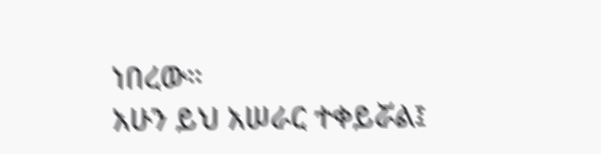ነበረው።
አሁን ይህ አሠራር ተቀይሯል፤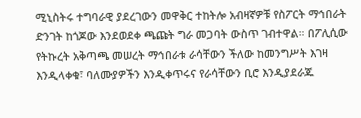ሚኒስትሩ ተግባራዊ ያደረገውን መዋቅር ተከትሎ አብዛኛዎቹ የስፖርት ማኅበራት ድንገት ከጎጆው እንደወደቀ ጫጩት ግራ መጋባት ውስጥ ገብተዋል። በፖሊሲው የትኩረት አቅጣጫ መሠረት ማኅበራቱ ራሳቸውን ችለው ከመንግሥት እገዛ እንዲላቀቁ፣ ባለሙያዎችን እንዲቀጥሩና የራሳቸውን ቢሮ እንዲያደራጁ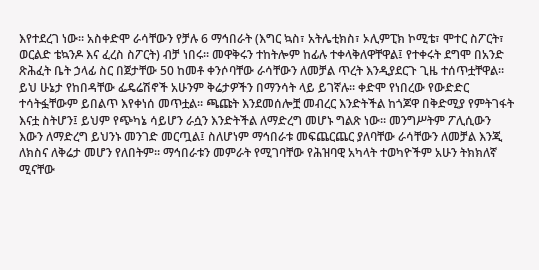እየተደረገ ነው። አስቀድሞ ራሳቸውን የቻሉ 6 ማኅበራት (እግር ኳስ፣ አትሌቲክስ፣ ኦሊምፒክ ኮሚቴ፣ ሞተር ስፖርት፣ ወርልድ ቴኳንዶ እና ፈረስ ስፖርት) ብቻ ነበሩ። መዋቅሩን ተከትሎም ከፊሉ ተቀላቅለዋቸዋል፤ የተቀሩት ደግሞ በአንድ ጽሕፈት ቤት ኃላፊ ስር በጀታቸው 50 ከመቶ ቀንሶባቸው ራሳቸውን ለመቻል ጥረት እንዲያደርጉ ጊዜ ተሰጥቷቸዋል።
ይህ ሁኔታ የከበዳቸው ፌዴሬሽኖች አሁንም ቅሬታዎችን በማንሳት ላይ ይገኛሉ። ቀድሞ የነበረው የውድድር ተሳትፏቸውም ይበልጥ እየቀነሰ መጥቷል። ጫጩት እንደመሰሎቿ መብረር እንድትችል ከጎጆዋ በቅድሚያ የምትገፋት እናቷ ስትሆን፤ ይህም የጭካኔ ሳይሆን ራሷን እንድትችል ለማድረግ መሆኑ ግልጽ ነው። መንግሥትም ፖሊሲውን እውን ለማድረግ ይህንኑ መንገድ መርጧል፤ ስለሆነም ማኅበራቱ መፍጨርጨር ያለባቸው ራሳቸውን ለመቻል እንጂ ለክስና ለቅሬታ መሆን የለበትም። ማኅበራቱን መምራት የሚገባቸው የሕዝባዊ አካላት ተወካዮችም አሁን ትክክለኛ ሚናቸው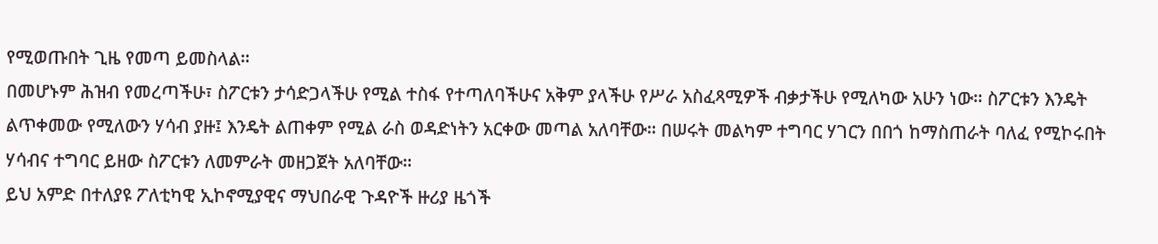የሚወጡበት ጊዜ የመጣ ይመስላል።
በመሆኑም ሕዝብ የመረጣችሁ፣ ስፖርቱን ታሳድጋላችሁ የሚል ተስፋ የተጣለባችሁና አቅም ያላችሁ የሥራ አስፈጻሚዎች ብቃታችሁ የሚለካው አሁን ነው። ስፖርቱን እንዴት ልጥቀመው የሚለውን ሃሳብ ያዙ፤ እንዴት ልጠቀም የሚል ራስ ወዳድነትን አርቀው መጣል አለባቸው። በሠሩት መልካም ተግባር ሃገርን በበጎ ከማስጠራት ባለፈ የሚኮሩበት ሃሳብና ተግባር ይዘው ስፖርቱን ለመምራት መዘጋጀት አለባቸው።
ይህ አምድ በተለያዩ ፖለቲካዊ ኢኮኖሚያዊና ማህበራዊ ጉዳዮች ዙሪያ ዜጎች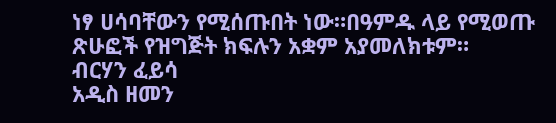ነፃ ሀሳባቸውን የሚሰጡበት ነው።በዓምዱ ላይ የሚወጡ ጽሁፎች የዝግጅት ክፍሉን አቋም አያመለክቱም።
ብርሃን ፈይሳ
አዲስ ዘመን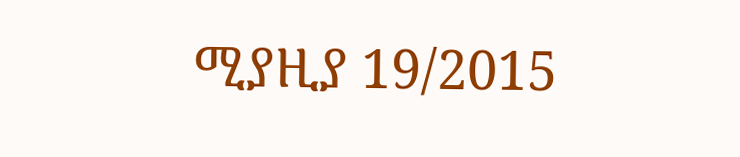ሚያዚያ 19/2015